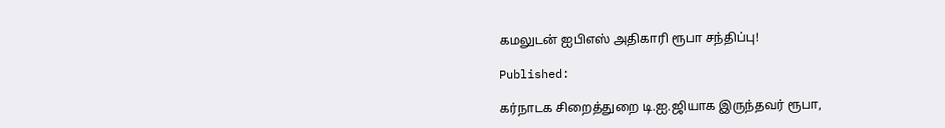கமலுடன் ஐபிஎஸ் அதிகாரி ரூபா சந்திப்பு!

Published:

கர்நாடக சிறைத்துறை டி.ஐ.ஜியாக இருந்தவர் ரூபா,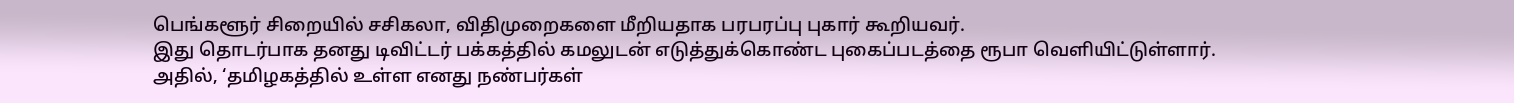பெங்களூர் சிறையில் சசிகலா, விதிமுறைகளை மீறியதாக பரபரப்பு புகார் கூறியவர்.
இது தொடர்பாக தனது டிவிட்டர் பக்கத்தில் கமலுடன் எடுத்துக்கொண்ட புகைப்படத்தை ரூபா வௌியிட்டுள்ளார்.
அதில், ‘தமிழகத்தில் உள்ள எனது நண்பர்கள்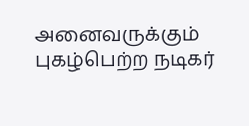அனைவருக்கும் புகழ்பெற்ற நடிகர்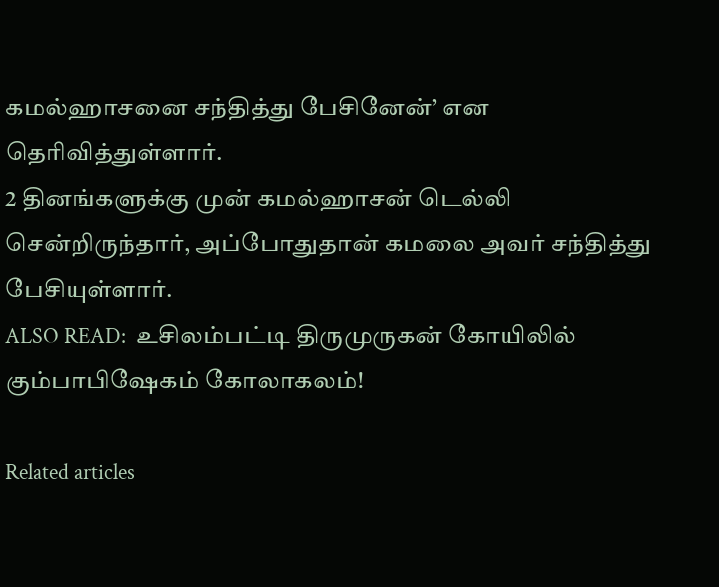கமல்ஹாசனை சந்தித்து பேசினேன்’ என தெரிவித்துள்ளார்.
2 தினங்களுக்கு முன் கமல்ஹாசன் டெல்லி சென்றிருந்தார், அப்போதுதான் கமலை அவர் சந்தித்து பேசியுள்ளார்.
ALSO READ:  உசிலம்பட்டி திருமுருகன் கோயிலில் கும்பாபிஷேகம் கோலாகலம்!

Related articles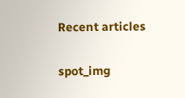Recent articles

spot_img